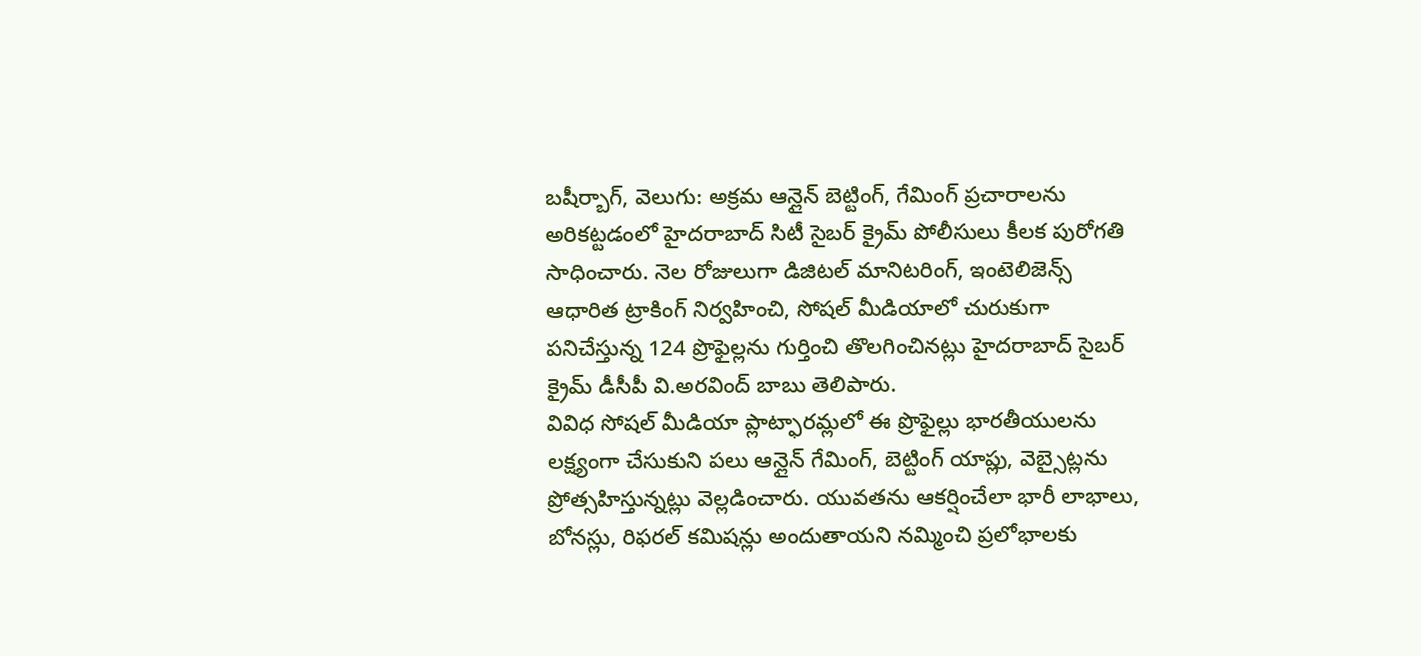బషీర్బాగ్, వెలుగు: అక్రమ ఆన్లైన్ బెట్టింగ్, గేమింగ్ ప్రచారాలను అరికట్టడంలో హైదరాబాద్ సిటీ సైబర్ క్రైమ్ పోలీసులు కీలక పురోగతి సాధించారు. నెల రోజులుగా డిజిటల్ మానిటరింగ్, ఇంటెలిజెన్స్ ఆధారిత ట్రాకింగ్ నిర్వహించి, సోషల్ మీడియాలో చురుకుగా పనిచేస్తున్న 124 ప్రొఫైల్లను గుర్తించి తొలగించినట్లు హైదరాబాద్ సైబర్ క్రైమ్ డీసీపీ వి.అరవింద్ బాబు తెలిపారు.
వివిధ సోషల్ మీడియా ప్లాట్ఫారమ్లలో ఈ ప్రొఫైల్లు భారతీయులను లక్ష్యంగా చేసుకుని పలు ఆన్లైన్ గేమింగ్, బెట్టింగ్ యాప్లు, వెబ్సైట్లను ప్రోత్సహిస్తున్నట్లు వెల్లడించారు. యువతను ఆకర్షించేలా భారీ లాభాలు, బోనస్లు, రిఫరల్ కమిషన్లు అందుతాయని నమ్మించి ప్రలోభాలకు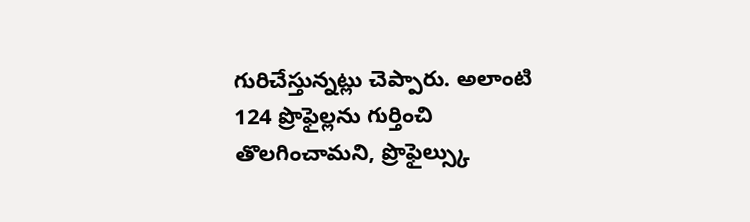గురిచేస్తున్నట్లు చెప్పారు. అలాంటి 124 ప్రొఫైల్లను గుర్తించి తొలగించామని, ప్రొఫైల్స్కు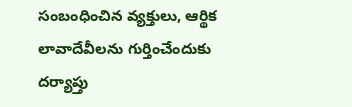సంబంధించిన వ్యక్తులు, ఆర్థిక లావాదేవీలను గుర్తించేందుకు దర్యాప్తు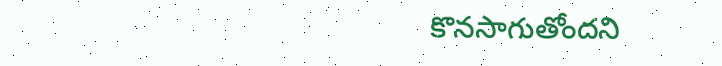కొనసాగుతోందని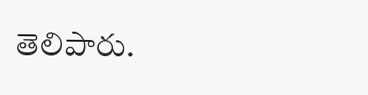తెలిపారు.